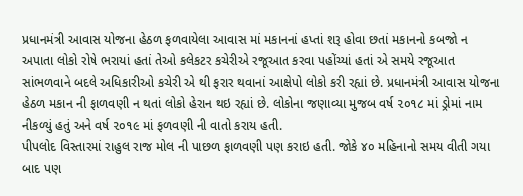પ્રધાનમંત્રી આવાસ યોજના હેઠળ ફળવાયેલા આવાસ માં મકાનનાં હપ્તાં શરૂ હોવા છતાં મકાનનો કબજો ન અપાતા લોકો રોષે ભરાયાં હતાં તેઓ કલેકટર કચેરીએ રજૂઆત કરવા પહોંચ્યાં હતાં એ સમયે રજૂઆત સાંભળવાને બદલે અધિકારીઓ કચેરી એ થી ફરાર થવાનાં આક્ષેપો લોકો કરી રહ્યાં છે. પ્રધાનમંત્રી આવાસ યોજના હેઠળ મકાન ની ફાળવણી ન થતાં લોકો હેરાન થઇ રહ્યાં છે. લોકોના જણાવ્યા મુજબ વર્ષ ૨૦૧૮ માં ડ્રોમાં નામ નીકળ્યું હતું અને વર્ષ ૨૦૧૯ માં ફળવણી ની વાતો કરાય હતી.
પીપલોદ વિસ્તારમાં રાહુલ રાજ મોલ ની પાછળ ફાળવણી પણ કરાઇ હતી. જોકે ૪૦ મહિનાનો સમય વીતી ગયા બાદ પણ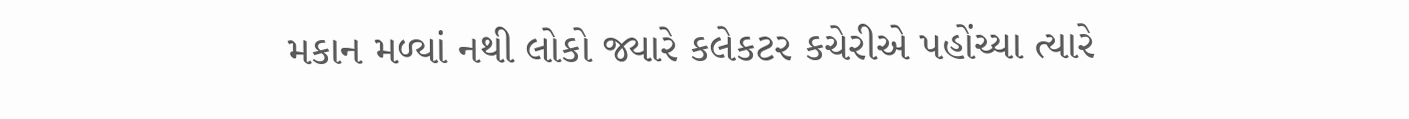મકાન મળ્યાં નથી લોકો જ્યારે કલેકટર કચેરીએ પહોંચ્યા ત્યારે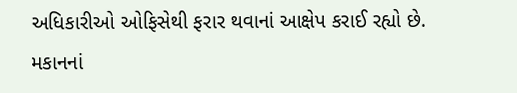અધિકારીઓ ઓફિસેથી ફરાર થવાનાં આક્ષેપ કરાઈ રહ્યો છે. મકાનનાં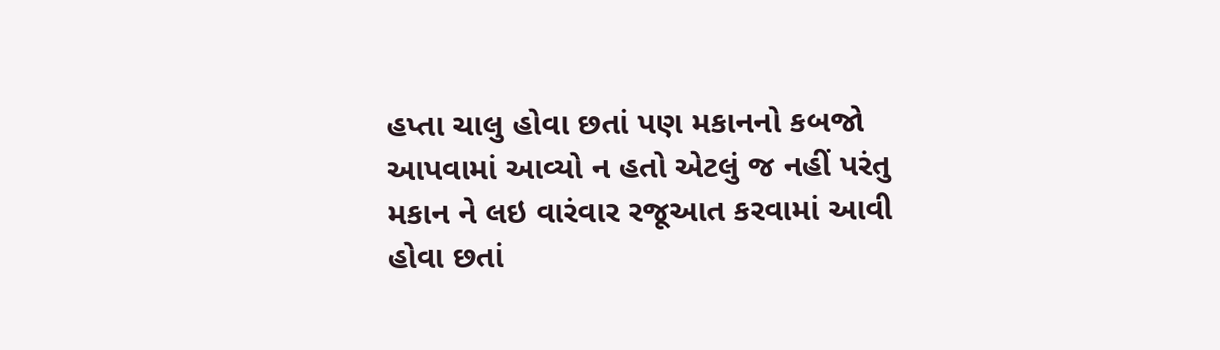હપ્તા ચાલુ હોવા છતાં પણ મકાનનો કબજો આપવામાં આવ્યો ન હતો એટલું જ નહીં પરંતુ મકાન ને લઇ વારંવાર રજૂઆત કરવામાં આવી હોવા છતાં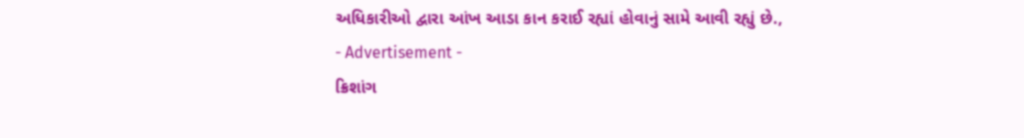અધિકારીઓ દ્વારા આંખ આડા કાન કરાઈ રહ્યાં હોવાનું સામે આવી રહ્યું છે.,
- Advertisement -
ક્રિશાંગ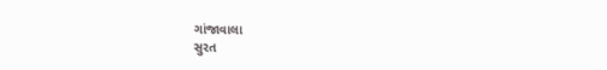ગાંજાવાલા
સુરત